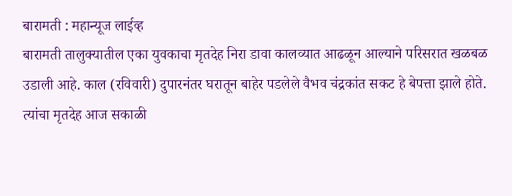बारामती : महान्यूज लाईव्ह
बारामती तालुक्यातील एका युवकाचा मृतदेह निरा डावा कालव्यात आढळून आल्याने परिसरात खळबळ उडाली आहे. काल (रविवारी) दुपारनंतर घरातून बाहेर पडलेले वैभव चंद्रकांत सकट हे बेपत्ता झाले होते. त्यांचा मृतदेह आज सकाळी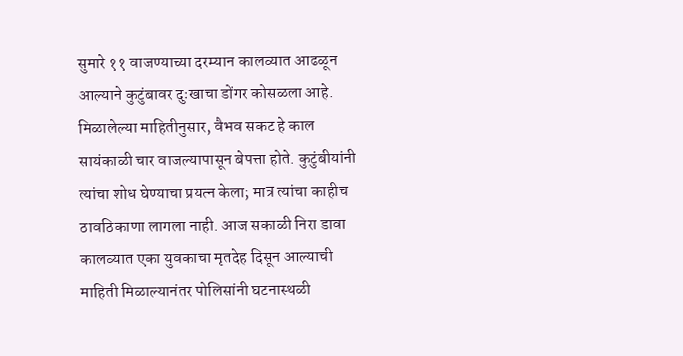सुमारे ११ वाजण्याच्या दरम्यान कालव्यात आढळून आल्याने कुटुंबावर दुःखाचा डोंगर कोसळला आहे.
मिळालेल्या माहितीनुसार, वैभव सकट हे काल सायंकाळी चार वाजल्यापासून बेपत्ता होते. कुटुंबीयांनी त्यांचा शोध घेण्याचा प्रयत्न केला; मात्र त्यांचा काहीच ठावठिकाणा लागला नाही. आज सकाळी निरा डावा कालव्यात एका युवकाचा मृतदेह दिसून आल्याची माहिती मिळाल्यानंतर पोलिसांनी घटनास्थळी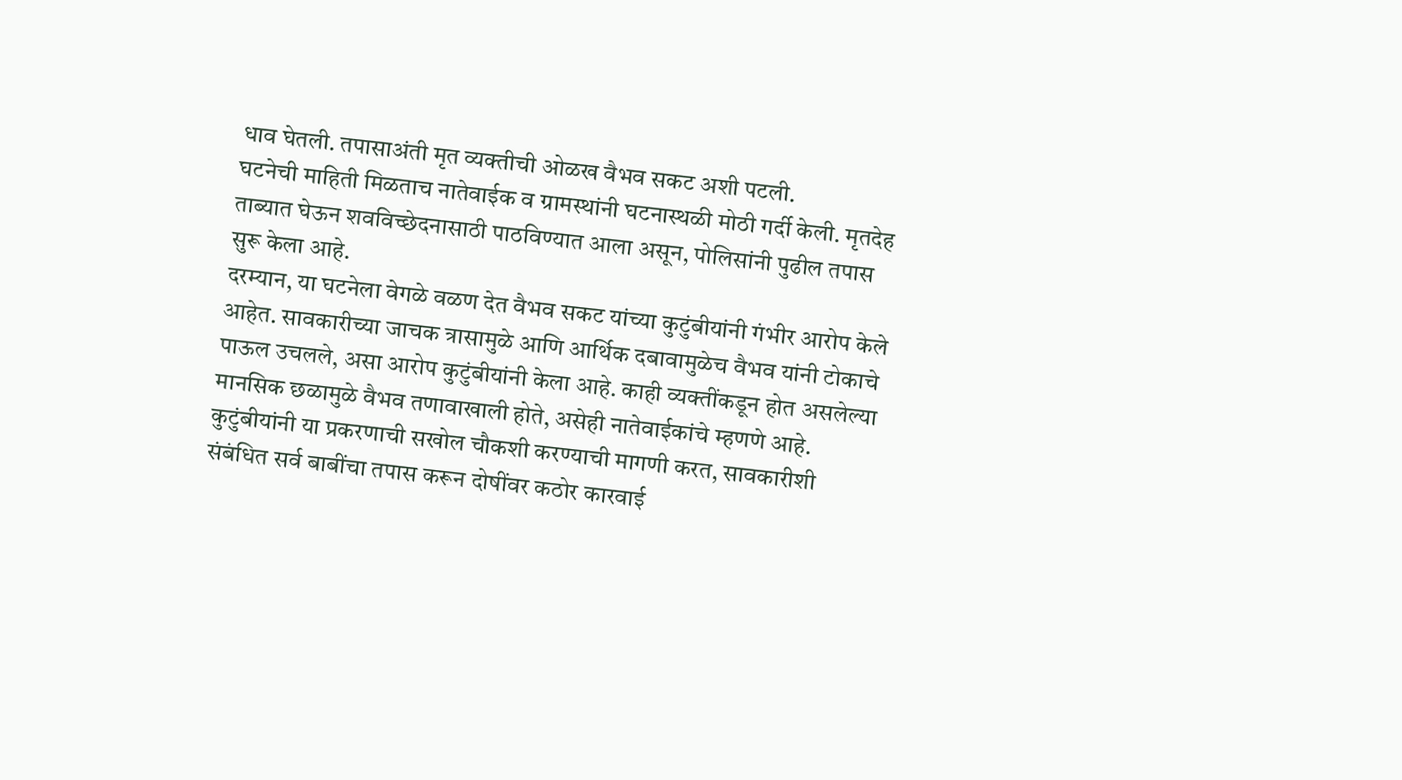धाव घेतली. तपासाअंती मृत व्यक्तीची ओळख वैभव सकट अशी पटली.
घटनेची माहिती मिळताच नातेवाईक व ग्रामस्थांनी घटनास्थळी मोठी गर्दी केली. मृतदेह ताब्यात घेऊन शवविच्छेदनासाठी पाठविण्यात आला असून, पोलिसांनी पुढील तपास सुरू केला आहे.
दरम्यान, या घटनेला वेगळे वळण देत वैभव सकट यांच्या कुटुंबीयांनी गंभीर आरोप केले आहेत. सावकारीच्या जाचक त्रासामुळे आणि आर्थिक दबावामुळेच वैभव यांनी टोकाचे पाऊल उचलले, असा आरोप कुटुंबीयांनी केला आहे. काही व्यक्तींकडून होत असलेल्या मानसिक छळामुळे वैभव तणावाखाली होते, असेही नातेवाईकांचे म्हणणे आहे.
कुटुंबीयांनी या प्रकरणाची सखोल चौकशी करण्याची मागणी करत, सावकारीशी संबंधित सर्व बाबींचा तपास करून दोषींवर कठोर कारवाई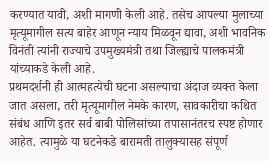करण्यात यावी, अशी मागणी केली आहे. तसेच आपल्या मुलाच्या मृत्यूमागील सत्य बाहेर आणून न्याय मिळवून द्यावा, अशी भावनिक विनंती त्यांनी राज्याचे उपमुख्यमंत्री तथा जिल्ह्याचे पालकमंत्री यांच्याकडे केली आहे.
प्रथमदर्शनी ही आत्महत्येची घटना असल्याचा अंदाज व्यक्त केला जात असला, तरी मृत्यूमागील नेमके कारण, सावकारीचा कथित संबंध आणि इतर सर्व बाबी पोलिसांच्या तपासानंतरच स्पष्ट होणार आहेत. त्यामुळे या घटनेकडे बारामती तालुक्यासह संपूर्ण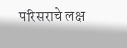परिसराचे लक्ष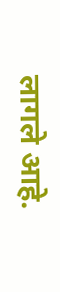लागले आहे.